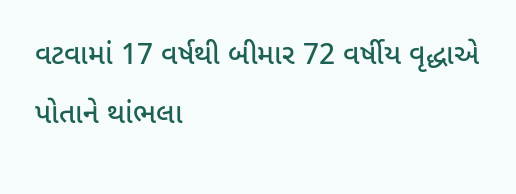વટવામાં 17 વર્ષથી બીમાર 72 વર્ષીય વૃદ્ધાએ પોતાને થાંભલા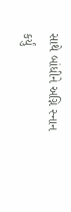સાથે બાંધીને અગ્નિ સ્નાન કર્યું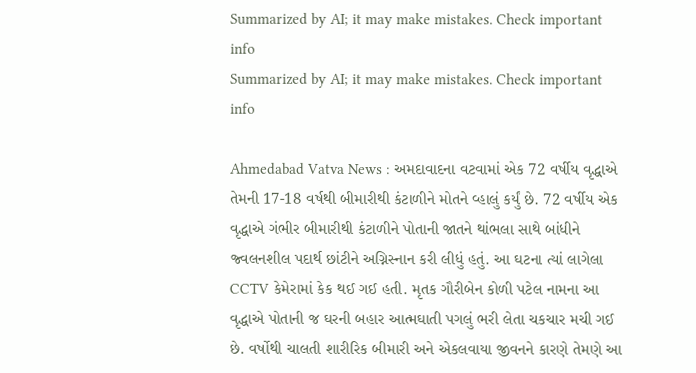Summarized by AI; it may make mistakes. Check important info
Summarized by AI; it may make mistakes. Check important info

Ahmedabad Vatva News : અમદાવાદના વટવામાં એક 72 વર્ષીય વૃદ્ધાએ તેમની 17-18 વર્ષથી બીમારીથી કંટાળીને મોતને વ્હાલું કર્યું છે. 72 વર્ષીય એક વૃદ્ધાએ ગંભીર બીમારીથી કંટાળીને પોતાની જાતને થાંભલા સાથે બાંધીને જ્વલનશીલ પદાર્થ છાંટીને અગ્નિસ્નાન કરી લીધું હતું. આ ઘટના ત્યાં લાગેલા CCTV કેમેરામાં કેક થઈ ગઈ હતી. મૃતક ગૌરીબેન કોળી પટેલ નામના આ વૃદ્ધાએ પોતાની જ ઘરની બહાર આત્મઘાતી પગલું ભરી લેતા ચકચાર મચી ગઈ છે. વર્ષોથી ચાલતી શારીરિક બીમારી અને એકલવાયા જીવનને કારણે તેમણે આ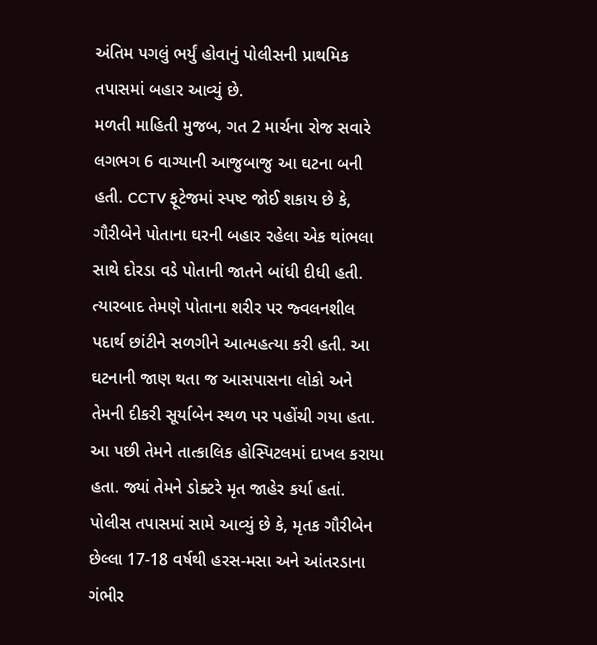અંતિમ પગલું ભર્યું હોવાનું પોલીસની પ્રાથમિક તપાસમાં બહાર આવ્યું છે.
મળતી માહિતી મુજબ, ગત 2 માર્ચના રોજ સવારે લગભગ 6 વાગ્યાની આજુબાજુ આ ઘટના બની હતી. CCTV ફૂટેજમાં સ્પષ્ટ જોઈ શકાય છે કે, ગૌરીબેને પોતાના ઘરની બહાર રહેલા એક થાંભલા સાથે દોરડા વડે પોતાની જાતને બાંધી દીધી હતી. ત્યારબાદ તેમણે પોતાના શરીર પર જ્વલનશીલ પદાર્થ છાંટીને સળગીને આત્મહત્યા કરી હતી. આ ઘટનાની જાણ થતા જ આસપાસના લોકો અને તેમની દીકરી સૂર્યાબેન સ્થળ પર પહોંચી ગયા હતા. આ પછી તેમને તાત્કાલિક હોસ્પિટલમાં દાખલ કરાયા હતા. જ્યાં તેમને ડોક્ટરે મૃત જાહેર કર્યા હતાં.
પોલીસ તપાસમાં સામે આવ્યું છે કે, મૃતક ગૌરીબેન છેલ્લા 17-18 વર્ષથી હરસ-મસા અને આંતરડાના ગંભીર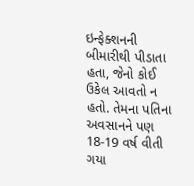ઇન્ફેક્શનની બીમારીથી પીડાતા હતા, જેનો કોઈ ઉકેલ આવતો ન હતો. તેમના પતિના અવસાનને પણ 18-19 વર્ષ વીતી ગયા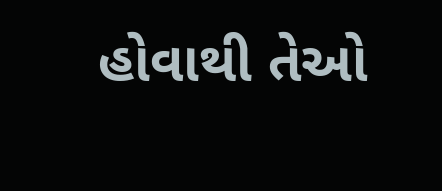હોવાથી તેઓ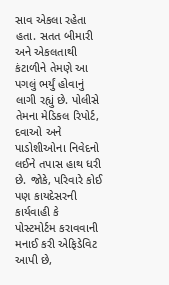સાવ એકલા રહેતા હતા. સતત બીમારી અને એકલતાથી કંટાળીને તેમણે આ પગલું ભર્યું હોવાનું લાગી રહ્યું છે. પોલીસે તેમના મેડિકલ રિપોર્ટ, દવાઓ અને પાડોશીઓના નિવેદનો લઈને તપાસ હાથ ધરી છે. જોકે, પરિવારે કોઈ પણ કાયદેસરની કાર્યવાહી કે પોસ્ટમોર્ટમ કરાવવાની મનાઈ કરી એફિડેવિટ આપી છે,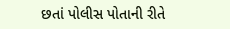છતાં પોલીસ પોતાની રીતે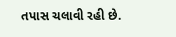તપાસ ચલાવી રહી છે.